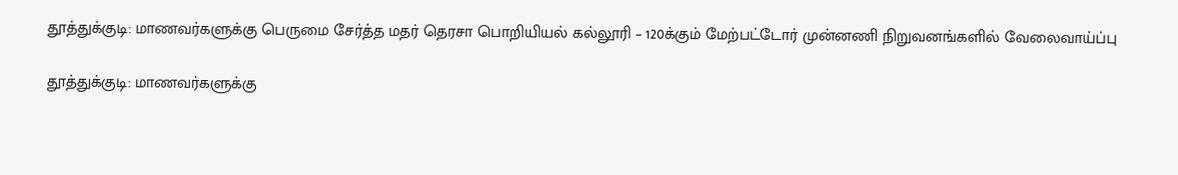தூத்துக்குடி: மாணவர்களுக்கு பெருமை சேர்த்த மதர் தெரசா பொறியியல் கல்லூரி – 120க்கும் மேற்பட்டோர் முன்னணி நிறுவனங்களில் வேலைவாய்ப்பு

தூத்துக்குடி: மாணவர்களுக்கு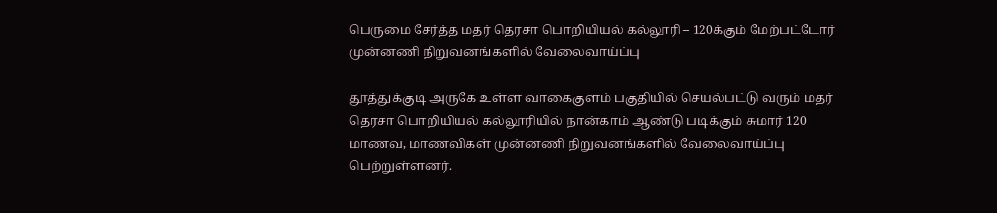பெருமை சேர்த்த மதர் தெரசா பொறியியல் கல்லூரி – 120க்கும் மேற்பட்டோர் முன்னணி நிறுவனங்களில் வேலைவாய்ப்பு

தூத்துக்குடி அருகே உள்ள வாகைகுளம் பகுதியில் செயல்பட்டு வரும் மதர் தெரசா பொறியியல் கல்லூரியில் நான்காம் ஆண்டு படிக்கும் சுமார் 120 மாணவ, மாணவிகள் முன்னணி நிறுவனங்களில் வேலைவாய்ப்பு பெற்றுள்ளனர்.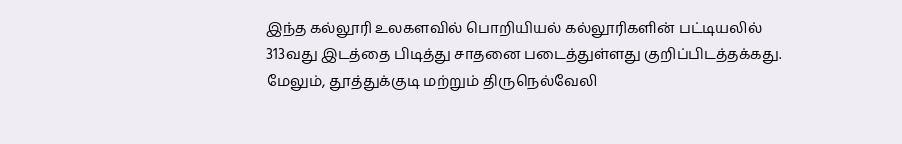இந்த கல்லூரி உலகளவில் பொறியியல் கல்லூரிகளின் பட்டியலில் 313வது இடத்தை பிடித்து சாதனை படைத்துள்ளது குறிப்பிடத்தக்கது. மேலும், தூத்துக்குடி மற்றும் திருநெல்வேலி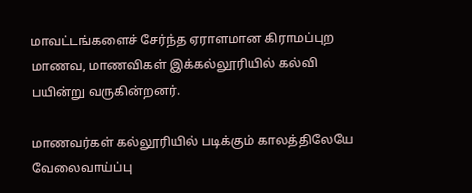மாவட்டங்களைச் சேர்ந்த ஏராளமான கிராமப்புற மாணவ, மாணவிகள் இக்கல்லூரியில் கல்வி பயின்று வருகின்றனர்.

மாணவர்கள் கல்லூரியில் படிக்கும் காலத்திலேயே வேலைவாய்ப்பு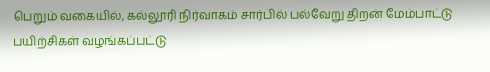பெறும் வகையில், கல்லூரி நிர்வாகம் சார்பில் பல்வேறு திறன் மேம்பாட்டு பயிற்சிகள் வழங்கப்பட்டு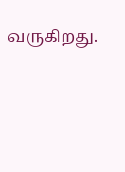வருகிறது.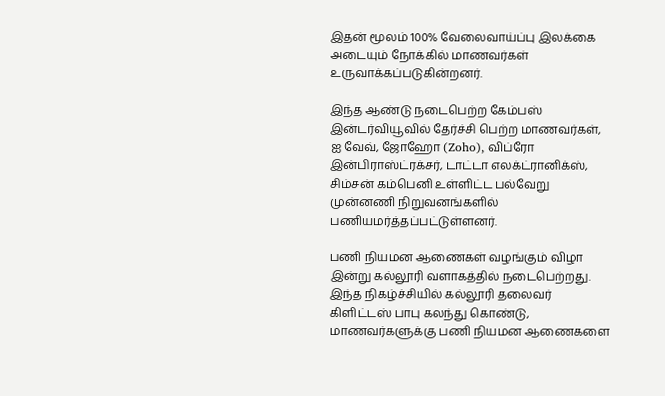இதன் மூலம் 100% வேலைவாய்ப்பு இலக்கை அடையும் நோக்கில் மாணவர்கள் உருவாக்கப்படுகின்றனர்.

இந்த ஆண்டு நடைபெற்ற கேம்பஸ் இன்டர்வியூவில் தேர்ச்சி பெற்ற மாணவர்கள், ஐ வேவ், ஜோஹோ (Zoho), விப்ரோ இன்பிராஸ்ட்ரக்சர், டாட்டா எலக்ட்ரானிக்ஸ், சிம்சன் கம்பெனி உள்ளிட்ட பல்வேறு முன்னணி நிறுவனங்களில் பணியமர்த்தப்பட்டுள்ளனர்.

பணி நியமன ஆணைகள் வழங்கும் விழா இன்று கல்லூரி வளாகத்தில் நடைபெற்றது. இந்த நிகழ்ச்சியில் கல்லூரி தலைவர் கிளிட்டஸ் பாபு கலந்து கொண்டு, மாணவர்களுக்கு பணி நியமன ஆணைகளை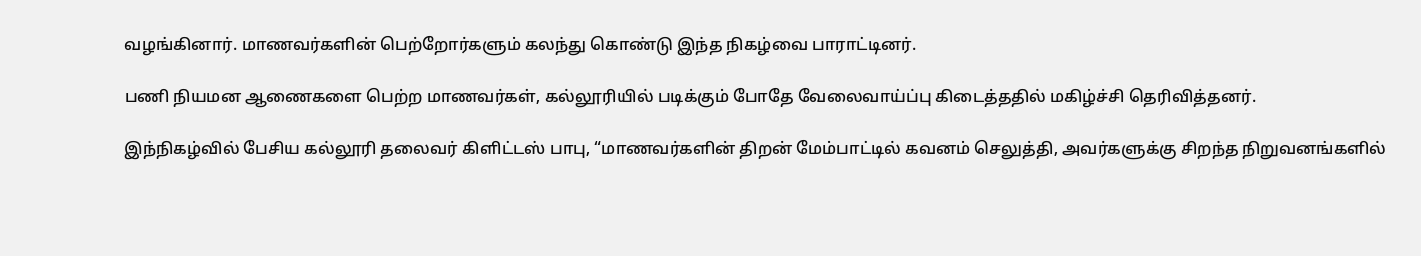வழங்கினார். மாணவர்களின் பெற்றோர்களும் கலந்து கொண்டு இந்த நிகழ்வை பாராட்டினர்.

பணி நியமன ஆணைகளை பெற்ற மாணவர்கள், கல்லூரியில் படிக்கும் போதே வேலைவாய்ப்பு கிடைத்ததில் மகிழ்ச்சி தெரிவித்தனர்.

இந்நிகழ்வில் பேசிய கல்லூரி தலைவர் கிளிட்டஸ் பாபு, “மாணவர்களின் திறன் மேம்பாட்டில் கவனம் செலுத்தி, அவர்களுக்கு சிறந்த நிறுவனங்களில்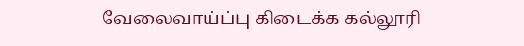வேலைவாய்ப்பு கிடைக்க கல்லூரி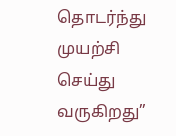தொடர்ந்து முயற்சி செய்து வருகிறது”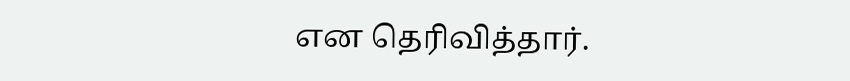என தெரிவித்தார்.